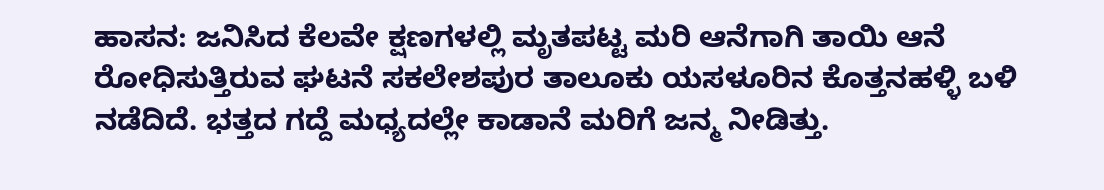ಹಾಸನ: ಜನಿಸಿದ ಕೆಲವೇ ಕ್ಷಣಗಳಲ್ಲಿ ಮೃತಪಟ್ಟ ಮರಿ ಆನೆಗಾಗಿ ತಾಯಿ ಆನೆ ರೋಧಿಸುತ್ತಿರುವ ಘಟನೆ ಸಕಲೇಶಪುರ ತಾಲೂಕು ಯಸಳೂರಿನ ಕೊತ್ತನಹಳ್ಳಿ ಬಳಿ ನಡೆದಿದೆ. ಭತ್ತದ ಗದ್ದೆ ಮಧ್ಯದಲ್ಲೇ ಕಾಡಾನೆ ಮರಿಗೆ ಜನ್ಮ ನೀಡಿತ್ತು.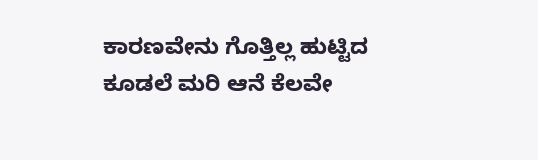ಕಾರಣವೇನು ಗೊತ್ತಿಲ್ಲ ಹುಟ್ಟಿದ ಕೂಡಲೆ ಮರಿ ಆನೆ ಕೆಲವೇ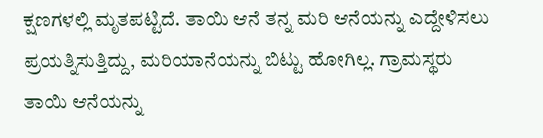ಕ್ಷಣಗಳಲ್ಲಿ ಮೃತಪಟ್ಟಿದೆ. ತಾಯಿ ಆನೆ ತನ್ನ ಮರಿ ಆನೆಯನ್ನು ಎದ್ದೇಳಿಸಲು ಪ್ರಯತ್ನಿಸುತ್ತಿದ್ದು, ಮರಿಯಾನೆಯನ್ನು ಬಿಟ್ಟು ಹೋಗಿಲ್ಲ. ಗ್ರಾಮಸ್ಥರು ತಾಯಿ ಆನೆಯನ್ನು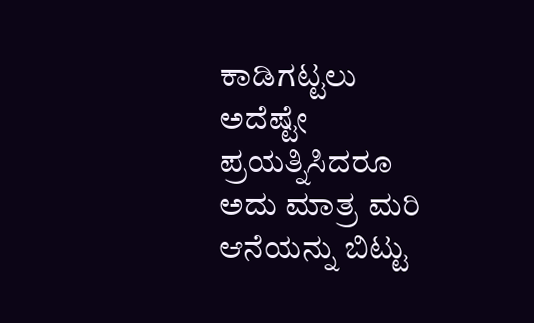ಕಾಡಿಗಟ್ಟಲು ಅದೆಷ್ಟೇ ಪ್ರಯತ್ನಿಸಿದರೂ ಅದು ಮಾತ್ರ ಮರಿ ಆನೆಯನ್ನು ಬಿಟ್ಟು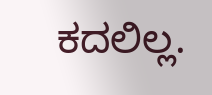ಕದಲಿಲ್ಲ.